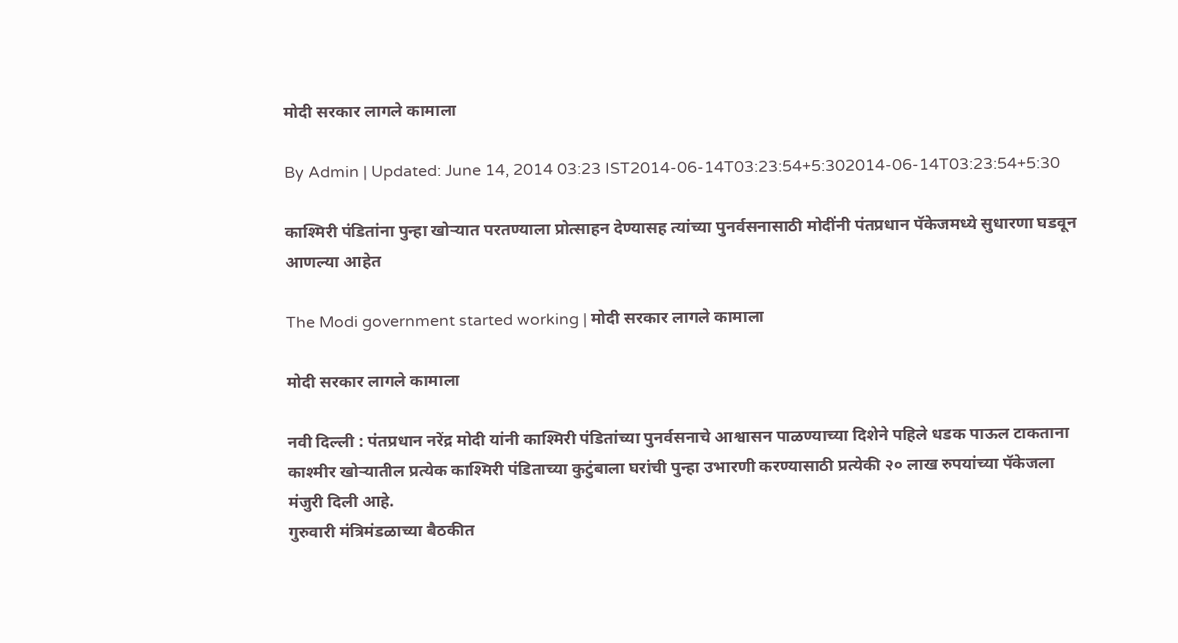मोदी सरकार लागले कामाला

By Admin | Updated: June 14, 2014 03:23 IST2014-06-14T03:23:54+5:302014-06-14T03:23:54+5:30

काश्मिरी पंडितांना पुन्हा खोऱ्यात परतण्याला प्रोत्साहन देण्यासह त्यांच्या पुनर्वसनासाठी मोदींनी पंतप्रधान पॅकेजमध्ये सुधारणा घडवून आणल्या आहेत

The Modi government started working | मोदी सरकार लागले कामाला

मोदी सरकार लागले कामाला

नवी दिल्ली : पंतप्रधान नरेंद्र मोदी यांनी काश्मिरी पंडितांच्या पुनर्वसनाचे आश्वासन पाळण्याच्या दिशेने पहिले धडक पाऊल टाकताना काश्मीर खोऱ्यातील प्रत्येक काश्मिरी पंडिताच्या कुटुंबाला घरांची पुन्हा उभारणी करण्यासाठी प्रत्येकी २० लाख रुपयांच्या पॅकेजला मंजुरी दिली आहे.
गुरुवारी मंत्रिमंडळाच्या बैठकीत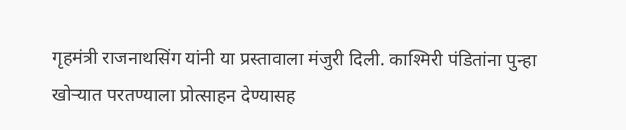गृहमंत्री राजनाथसिंग यांनी या प्रस्तावाला मंजुरी दिली. काश्मिरी पंडितांना पुन्हा खोऱ्यात परतण्याला प्रोत्साहन देण्यासह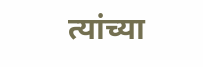त्यांच्या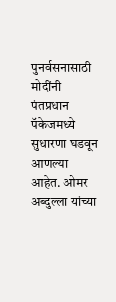पुनर्वसनासाठी मोदींनी पंतप्रधान पॅकेजमध्ये सुधारणा घडवून आणल्या आहेत. ओमर अब्दुल्ला यांच्या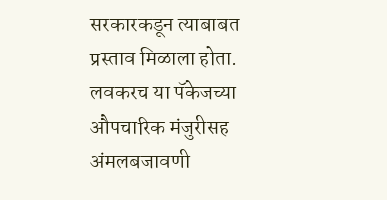सरकारकडून त्याबाबत प्रस्ताव मिळाला होता. लवकरच या पॅकेजच्या औपचारिक मंजुरीसह अंमलबजावणी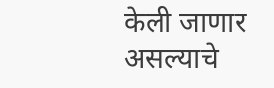केली जाणार असल्याचे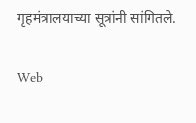गृहमंत्रालयाच्या सूत्रांनी सांगितले.

Web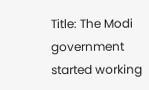Title: The Modi government started working